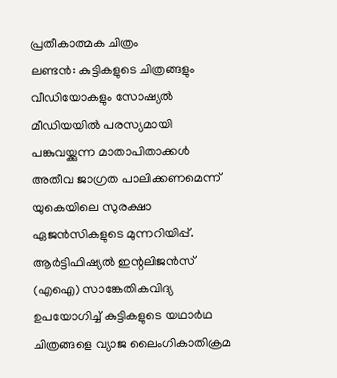പ്രതീകാത്മക ചിത്രം
ലണ്ടൻ: കുട്ടികളുടെ ചിത്രങ്ങളും വീഡിയോകളും സോഷ്യൽ മീഡിയയിൽ പരസ്യമായി പങ്കുവയ്ക്കുന്ന മാതാപിതാക്കൾ അതീവ ജാഗ്രത പാലിക്കണമെന്ന് യുകെയിലെ സുരക്ഷാ ഏജൻസികളുടെ മുന്നറിയിപ്പ്.
ആർട്ടിഫിഷ്യൽ ഇന്റലിജൻസ് (എഐ) സാങ്കേതികവിദ്യ ഉപയോഗിച്ച് കുട്ടികളുടെ യഥാർഥ ചിത്രങ്ങളെ വ്യാജ ലൈംഗികാതിക്രമ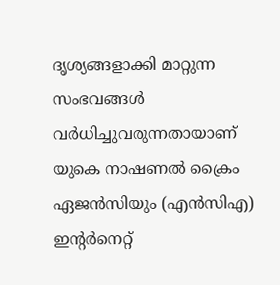ദൃശ്യങ്ങളാക്കി മാറ്റുന്ന സംഭവങ്ങൾ വർധിച്ചുവരുന്നതായാണ് യുകെ നാഷണൽ ക്രൈം ഏജൻസിയും (എൻസിഎ) ഇന്റർനെറ്റ്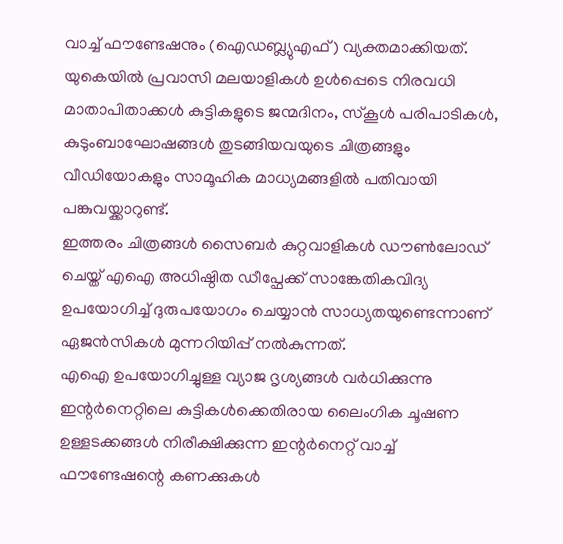വാച്ച് ഫൗണ്ടേഷനും (ഐഡബ്ല്യുഎഫ്) വ്യക്തമാക്കിയത്.
യുകെയിൽ പ്രവാസി മലയാളികൾ ഉൾപ്പെടെ നിരവധി മാതാപിതാക്കൾ കുട്ടികളുടെ ജന്മദിനം, സ്കൂൾ പരിപാടികൾ, കുടുംബാഘോഷങ്ങൾ തുടങ്ങിയവയുടെ ചിത്രങ്ങളും വീഡിയോകളും സാമൂഹിക മാധ്യമങ്ങളിൽ പതിവായി പങ്കുവയ്ക്കാറുണ്ട്.
ഇത്തരം ചിത്രങ്ങൾ സൈബർ കുറ്റവാളികൾ ഡൗൺലോഡ് ചെയ്ത് എഐ അധിഷ്ഠിത ഡീപ്ഫേക്ക് സാങ്കേതികവിദ്യ ഉപയോഗിച്ച് ദുരുപയോഗം ചെയ്യാൻ സാധ്യതയുണ്ടെന്നാണ് ഏജൻസികൾ മുന്നറിയിപ്പ് നൽകുന്നത്.
എഐ ഉപയോഗിച്ചുള്ള വ്യാജ ദൃശ്യങ്ങൾ വർധിക്കുന്നു
ഇന്റർനെറ്റിലെ കുട്ടികൾക്കെതിരായ ലൈംഗിക ചൂഷണ ഉള്ളടക്കങ്ങൾ നിരീക്ഷിക്കുന്ന ഇന്റർനെറ്റ് വാച്ച് ഫൗണ്ടേഷന്റെ കണക്കുകൾ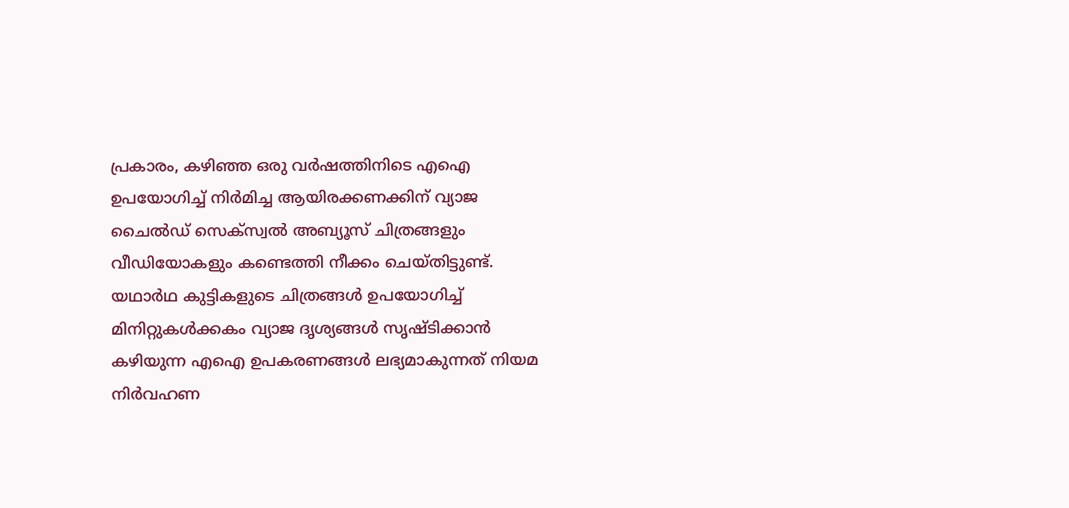പ്രകാരം, കഴിഞ്ഞ ഒരു വർഷത്തിനിടെ എഐ ഉപയോഗിച്ച് നിർമിച്ച ആയിരക്കണക്കിന് വ്യാജ ചൈൽഡ് സെക്സ്വൽ അബ്യൂസ് ചിത്രങ്ങളും വീഡിയോകളും കണ്ടെത്തി നീക്കം ചെയ്തിട്ടുണ്ട്.
യഥാർഥ കുട്ടികളുടെ ചിത്രങ്ങൾ ഉപയോഗിച്ച് മിനിറ്റുകൾക്കകം വ്യാജ ദൃശ്യങ്ങൾ സൃഷ്ടിക്കാൻ കഴിയുന്ന എഐ ഉപകരണങ്ങൾ ലഭ്യമാകുന്നത് നിയമ നിർവഹണ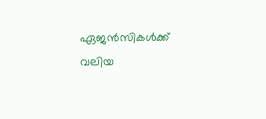ഏജൻസികൾക്ക് വലിയ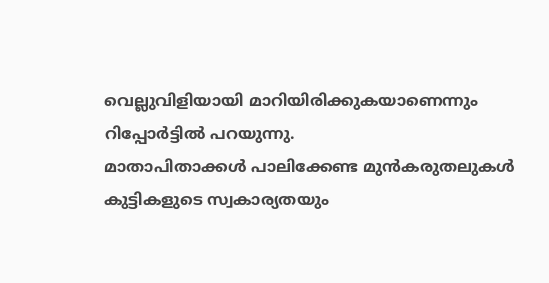വെല്ലുവിളിയായി മാറിയിരിക്കുകയാണെന്നും റിപ്പോർട്ടിൽ പറയുന്നു.
മാതാപിതാക്കൾ പാലിക്കേണ്ട മുൻകരുതലുകൾ
കുട്ടികളുടെ സ്വകാര്യതയും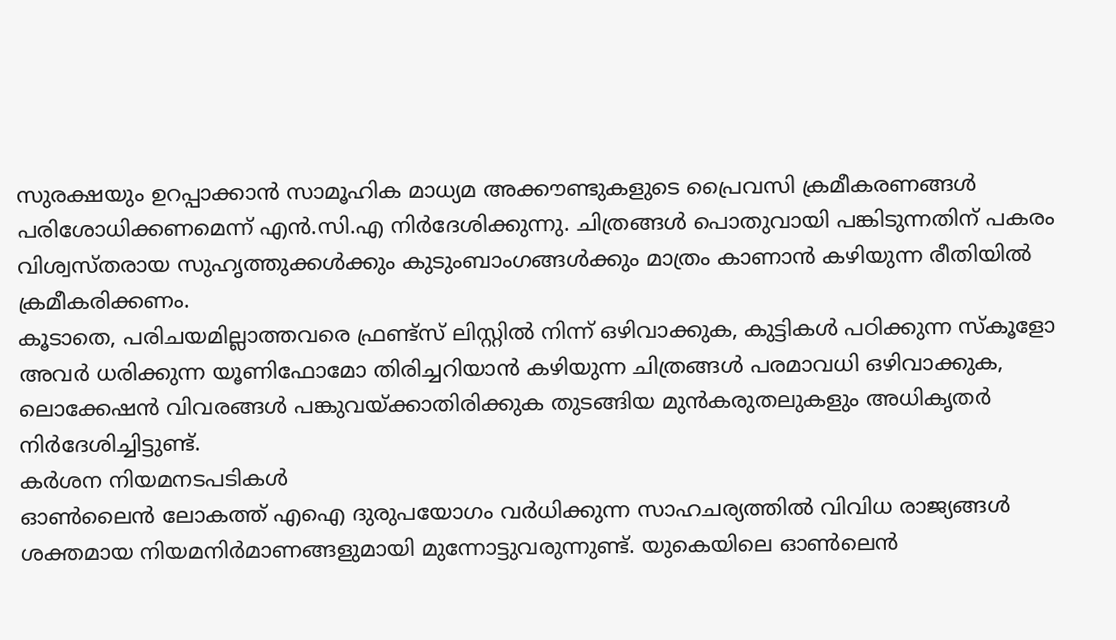സുരക്ഷയും ഉറപ്പാക്കാൻ സാമൂഹിക മാധ്യമ അക്കൗണ്ടുകളുടെ പ്രൈവസി ക്രമീകരണങ്ങൾ പരിശോധിക്കണമെന്ന് എൻ.സി.എ നിർദേശിക്കുന്നു. ചിത്രങ്ങൾ പൊതുവായി പങ്കിടുന്നതിന് പകരം വിശ്വസ്തരായ സുഹൃത്തുക്കൾക്കും കുടുംബാംഗങ്ങൾക്കും മാത്രം കാണാൻ കഴിയുന്ന രീതിയിൽ ക്രമീകരിക്കണം.
കൂടാതെ, പരിചയമില്ലാത്തവരെ ഫ്രണ്ട്സ് ലിസ്റ്റിൽ നിന്ന് ഒഴിവാക്കുക, കുട്ടികൾ പഠിക്കുന്ന സ്കൂളോ അവർ ധരിക്കുന്ന യൂണിഫോമോ തിരിച്ചറിയാൻ കഴിയുന്ന ചിത്രങ്ങൾ പരമാവധി ഒഴിവാക്കുക, ലൊക്കേഷൻ വിവരങ്ങൾ പങ്കുവയ്ക്കാതിരിക്കുക തുടങ്ങിയ മുൻകരുതലുകളും അധികൃതർ നിർദേശിച്ചിട്ടുണ്ട്.
കർശന നിയമനടപടികൾ
ഓൺലൈൻ ലോകത്ത് എഐ ദുരുപയോഗം വർധിക്കുന്ന സാഹചര്യത്തിൽ വിവിധ രാജ്യങ്ങൾ ശക്തമായ നിയമനിർമാണങ്ങളുമായി മുന്നോട്ടുവരുന്നുണ്ട്. യുകെയിലെ ഓൺലെൻ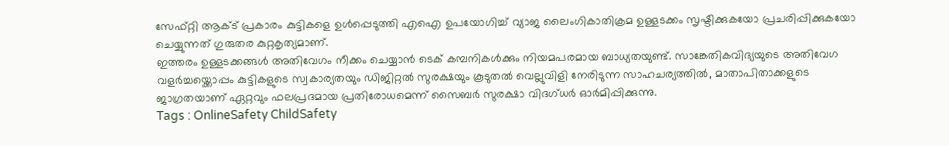സേഫ്റ്റി ആക്ട് പ്രകാരം കുട്ടികളെ ഉൾപ്പെടുത്തി എഐ ഉപയോഗിച്ച് വ്യാജ ലൈംഗികാതിക്രമ ഉള്ളടക്കം സൃഷ്ടിക്കുകയോ പ്രചരിപ്പിക്കുകയോ ചെയ്യുന്നത് ഗുരുതര കുറ്റകൃത്യമാണ്.
ഇത്തരം ഉള്ളടക്കങ്ങൾ അതിവേഗം നീക്കം ചെയ്യാൻ ടെക് കമ്പനികൾക്കും നിയമപരമായ ബാധ്യതയുണ്ട്. സാങ്കേതികവിദ്യയുടെ അതിവേഗ വളർച്ചയ്ക്കൊപ്പം കുട്ടികളുടെ സ്വകാര്യതയും ഡിജിറ്റൽ സുരക്ഷയും കൂടുതൽ വെല്ലുവിളി നേരിടുന്ന സാഹചര്യത്തിൽ, മാതാപിതാക്കളുടെ ജാഗ്രതയാണ് ഏറ്റവും ഫലപ്രദമായ പ്രതിരോധമെന്ന് സൈബർ സുരക്ഷാ വിദഗ്ധർ ഓർമിപ്പിക്കുന്നു.
Tags : OnlineSafety ChildSafety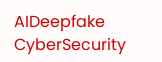AIDeepfake CyberSecurity